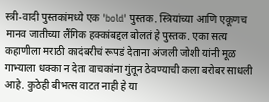स्त्री-वादी पुस्तकांमध्ये एक 'bold' पुस्तक. स्त्रियांच्या आणि एकूणच मानव जातीच्या लैंगिक हक्कांबद्दल बोलतं हे पुस्तक. एका सत्य कहाणीला मराठी कादंबरीचं रूपडं देताना अंजली जोशी यांनी मूळ गाभ्याला धक्का न देता वाचकांना गुंतून ठेवण्याची कला बरोबर साधली आहे. कुठेही बीभत्स वाटत नाही हे या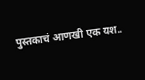पुस्तकाचं आणखी एक यश..